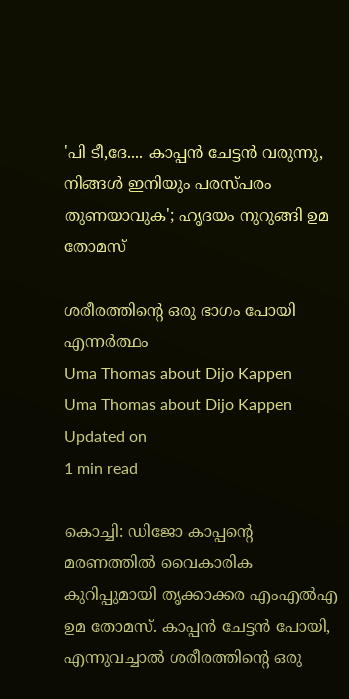'പി ടീ,ദേ.... കാപ്പന്‍ ചേട്ടന്‍ വരുന്നു, നിങ്ങള്‍ ഇനിയും പരസ്പരം തുണയാവുക'; ഹൃദയം നുറുങ്ങി ഉമ തോമസ്

ശരീരത്തിന്റെ ഒരു ഭാഗം പോയി എന്നര്‍ത്ഥം
Uma Thomas about Dijo Kappen
Uma Thomas about Dijo Kappen
Updated on
1 min read

കൊച്ചി: ഡിജോ കാപ്പന്റെ മരണത്തില്‍ വൈകാരിക കുറിപ്പുമായി തൃക്കാക്കര എംഎല്‍എ ഉമ തോമസ്. കാപ്പന്‍ ചേട്ടന്‍ പോയി, എന്നുവച്ചാല്‍ ശരീരത്തിന്റെ ഒരു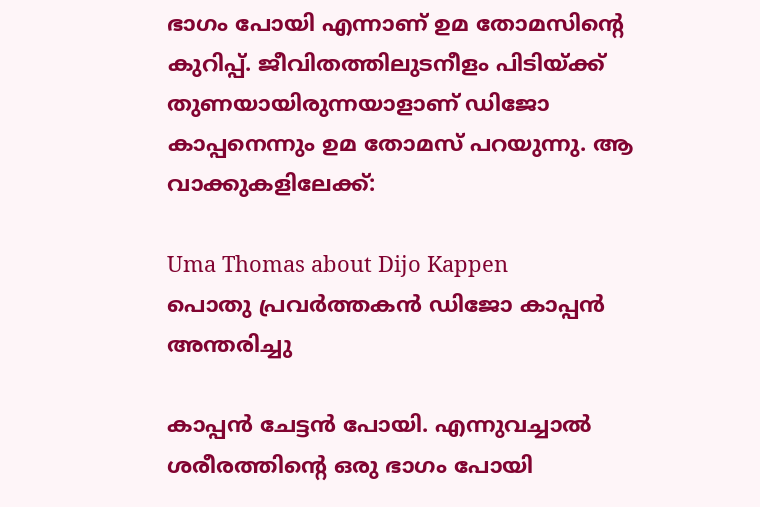ഭാഗം പോയി എന്നാണ് ഉമ തോമസിന്റെ കുറിപ്പ്. ജീവിതത്തിലുടനീളം പിടിയ്ക്ക് തുണയായിരുന്നയാളാണ് ഡിജോ കാപ്പനെന്നും ഉമ തോമസ് പറയുന്നു. ആ വാക്കുകളിലേക്ക്:

Uma Thomas about Dijo Kappen
പൊതു പ്രവര്‍ത്തകന്‍ ഡിജോ കാപ്പന്‍ അന്തരിച്ചു

കാപ്പന്‍ ചേട്ടന്‍ പോയി. എന്നുവച്ചാല്‍ ശരീരത്തിന്റെ ഒരു ഭാഗം പോയി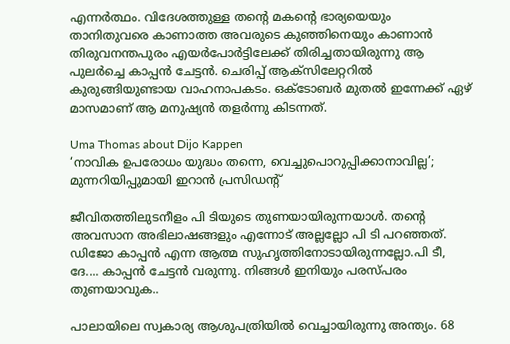എന്നര്‍ത്ഥം. വിദേശത്തുള്ള തന്റെ മകന്റെ ഭാര്യയെയും താനിതുവരെ കാണാത്ത അവരുടെ കുഞ്ഞിനെയും കാണാന്‍ തിരുവനന്തപുരം എയര്‍പോര്‍ട്ടിലേക്ക് തിരിച്ചതായിരുന്നു ആ പുലര്‍ച്ചെ കാപ്പന്‍ ചേട്ടന്‍. ചെരിപ്പ് ആക്‌സിലേറ്ററില്‍ കുരുങ്ങിയുണ്ടായ വാഹനാപകടം. ഒക്ടോബര്‍ മുതല്‍ ഇന്നേക്ക് ഏഴ് മാസമാണ് ആ മനുഷ്യന്‍ തളര്‍ന്നു കിടന്നത്.

Uma Thomas about Dijo Kappen
‘നാവിക ഉപരോധം യുദ്ധം തന്നെ, വെച്ചുപൊറുപ്പിക്കാനാവില്ല’; മുന്നറിയിപ്പുമായി ഇറാൻ പ്രസിഡന്റ്

ജീവിതത്തിലുടനീളം പി ടിയുടെ തുണയായിരുന്നയാള്‍. തന്റെ അവസാന അഭിലാഷങ്ങളും എന്നോട് അല്ലല്ലോ പി ടി പറഞ്ഞത്. ഡിജോ കാപ്പന്‍ എന്ന ആത്മ സുഹൃത്തിനോടായിരുന്നല്ലോ.പി ടീ, ദേ.... കാപ്പന്‍ ചേട്ടന്‍ വരുന്നു. നിങ്ങള്‍ ഇനിയും പരസ്പരം തുണയാവുക..

പാലായിലെ സ്വകാര്യ ആശുപത്രിയില്‍ വെച്ചായിരുന്നു അന്ത്യം. 68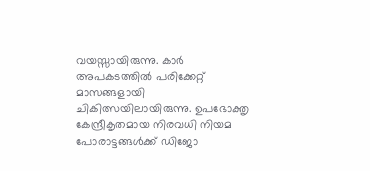വയസ്സായിരുന്നു. കാര്‍ അപകടത്തില്‍ പരിക്കേറ്റ് മാസങ്ങളായി ചികിത്സയിലായിരുന്നു. ഉപഭോക്തൃ കേന്ദ്രീകൃതമായ നിരവധി നിയമ പോരാട്ടങ്ങള്‍ക്ക് ഡിജോ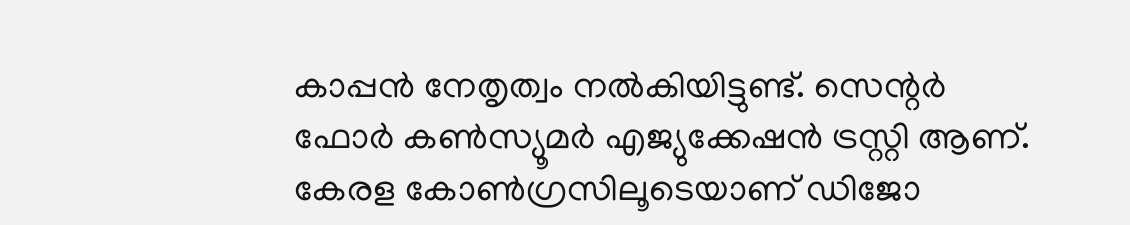കാപ്പന്‍ നേതൃത്വം നല്‍കിയിട്ടുണ്ട്. സെന്റര്‍ ഫോര്‍ കണ്‍സ്യൂമര്‍ എജ്യുക്കേഷന്‍ ട്രസ്റ്റി ആണ്. കേരള കോണ്‍ഗ്രസിലൂടെയാണ് ഡിജോ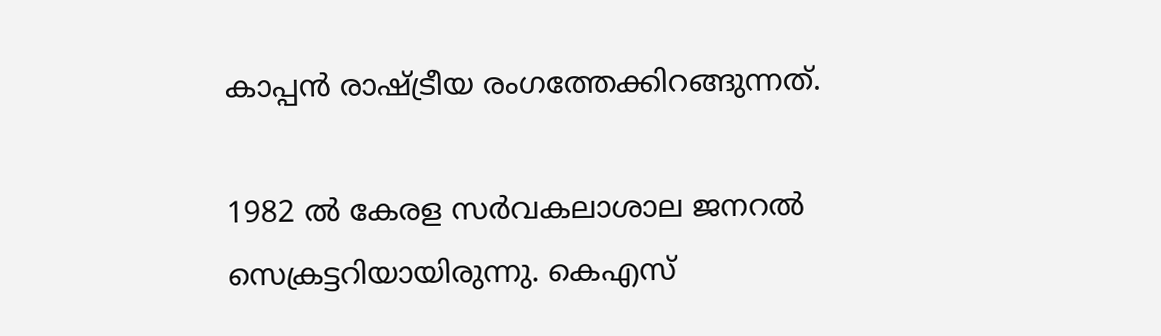കാപ്പന്‍ രാഷ്ട്രീയ രംഗത്തേക്കിറങ്ങുന്നത്.

1982 ല്‍ കേരള സര്‍വകലാശാല ജനറല്‍ സെക്രട്ടറിയായിരുന്നു. കെഎസ്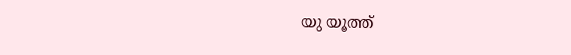യു യൂത്ത്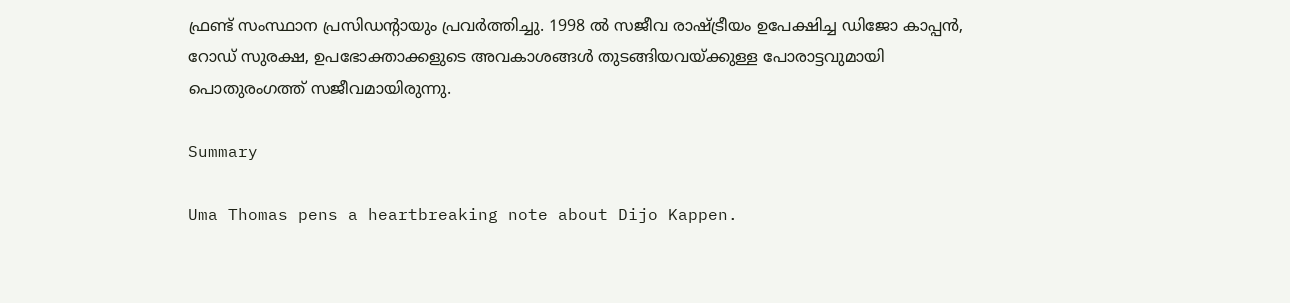ഫ്രണ്ട് സംസ്ഥാന പ്രസിഡന്റായും പ്രവര്‍ത്തിച്ചു. 1998 ല്‍ സജീവ രാഷ്ട്രീയം ഉപേക്ഷിച്ച ഡിജോ കാപ്പന്‍, റോഡ് സുരക്ഷ, ഉപഭോക്താക്കളുടെ അവകാശങ്ങള്‍ തുടങ്ങിയവയ്ക്കുള്ള പോരാട്ടവുമായി പൊതുരംഗത്ത് സജീവമായിരുന്നു.

Summary

Uma Thomas pens a heartbreaking note about Dijo Kappen.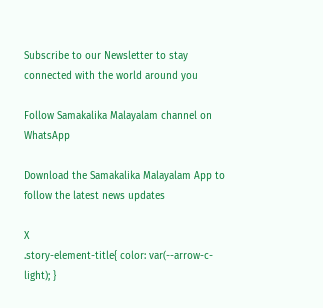Subscribe to our Newsletter to stay connected with the world around you

Follow Samakalika Malayalam channel on WhatsApp

Download the Samakalika Malayalam App to follow the latest news updates

X
.story-element-title{ color: var(--arrow-c-light); }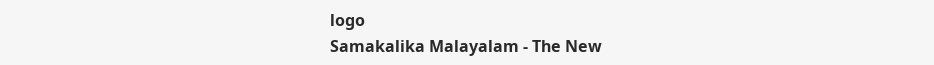logo
Samakalika Malayalam - The New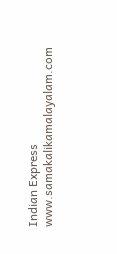Indian Express
www.samakalikamalayalam.com